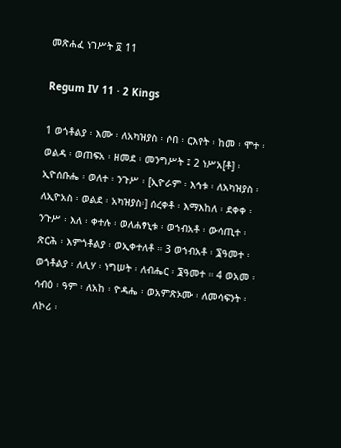መጽሐፈ ነገሥት ፬ 11

Regum IV 11 · 2 Kings

1 ወጎቶልያ ፡ እሙ ፡ ለአካዝያስ ፡ ሶበ ፡ ርእየት ፡ ከመ ፡ ሞተ ፡ ወልዳ ፡ ወጠፍአ ፡ ዘመደ ፡ መንግሥት ፤ 2 ነሥአ[ቶ] ፡ ኢዮሰቡሔ ፡ ወለተ ፡ ንጉሥ ፡ [ኢዮራም ፡ እኅቱ ፡ ለአካዝያስ ፡ ለኢዮአስ ፡ ወልደ ፡ አካዝያስ፡] ሰረቀቶ ፡ እማእከለ ፡ ደቀቀ ፡ ንጉሥ ፡ እለ ፡ ቀተሉ ፡ ወለሐፃኒቱ ፡ ወኀብአቶ ፡ ውሳጢተ ፡ ጽርሕ ፡ እምጎቶልያ ፡ ወኢቀተለቶ ። 3 ወኀብአቶ ፡ ፮ዓመተ ፡ ወጎቶልያ ፡ ለሊሃ ፡ ነግሠት ፡ ለብሔር ፡ ፮ዓመተ ። 4 ወአመ ፡ ሳብዕ ፡ ዓም ፡ ለአከ ፡ ዮዳሔ ፡ ወአምጽኦሙ ፡ ለመሳፍንት ፡ ለኮሪ ፡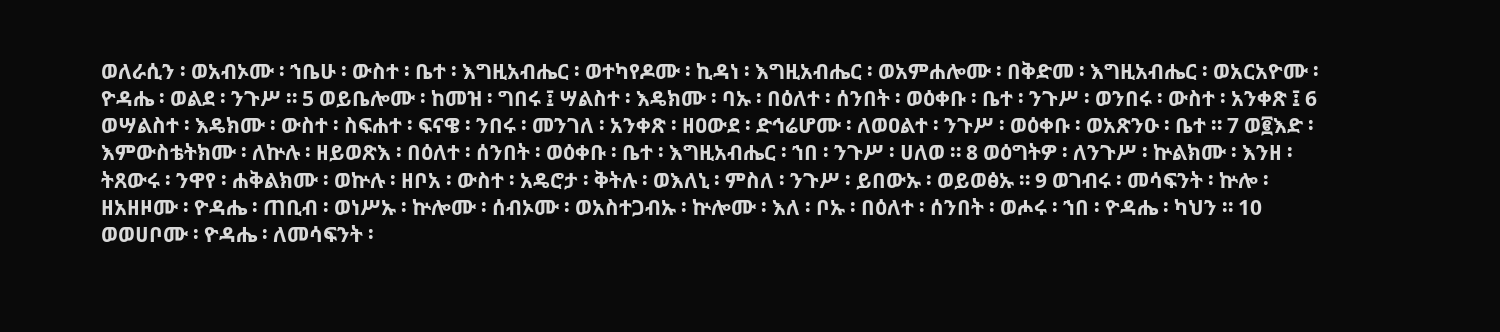ወለራሲን ፡ ወአብኦሙ ፡ ኀቤሁ ፡ ውስተ ፡ ቤተ ፡ እግዚአብሔር ፡ ወተካየዶሙ ፡ ኪዳነ ፡ እግዚአብሔር ፡ ወአምሐሎሙ ፡ በቅድመ ፡ እግዚአብሔር ፡ ወአርአዮሙ ፡ ዮዳሔ ፡ ወልደ ፡ ንጉሥ ። 5 ወይቤሎሙ ፡ ከመዝ ፡ ግበሩ ፤ ሣልስተ ፡ እዴክሙ ፡ ባኡ ፡ በዕለተ ፡ ሰንበት ፡ ወዕቀቡ ፡ ቤተ ፡ ንጉሥ ፡ ወንበሩ ፡ ውስተ ፡ አንቀጽ ፤ 6 ወሣልስተ ፡ እዴክሙ ፡ ውስተ ፡ ስፍሐተ ፡ ፍናዌ ፡ ንበሩ ፡ መንገለ ፡ አንቀጽ ፡ ዘዐውደ ፡ ድኅሬሆሙ ፡ ለወዐልተ ፡ ንጉሥ ፡ ወዕቀቡ ፡ ወአጽንዑ ፡ ቤተ ። 7 ወ፪እድ ፡ እምውስቴትክሙ ፡ ለኵሉ ፡ ዘይወጽእ ፡ በዕለተ ፡ ሰንበት ፡ ወዕቀቡ ፡ ቤተ ፡ እግዚአብሔር ፡ ኀበ ፡ ንጉሥ ፡ ሀለወ ። 8 ወዕግትዎ ፡ ለንጉሥ ፡ ኵልክሙ ፡ እንዘ ፡ ትጸውሩ ፡ ንዋየ ፡ ሐቅልክሙ ፡ ወኵሉ ፡ ዘቦአ ፡ ውስተ ፡ አዴሮታ ፡ ቅትሉ ፡ ወእለኒ ፡ ምስለ ፡ ንጉሥ ፡ ይበውኡ ፡ ወይወፅኡ ። 9 ወገብሩ ፡ መሳፍንት ፡ ኵሎ ፡ ዘአዘዞሙ ፡ ዮዳሔ ፡ ጠቢብ ፡ ወነሥኡ ፡ ኵሎሙ ፡ ሰብኦሙ ፡ ወአስተጋብኡ ፡ ኵሎሙ ፡ እለ ፡ ቦኡ ፡ በዕለተ ፡ ሰንበት ፡ ወሖሩ ፡ ኀበ ፡ ዮዳሔ ፡ ካህን ። 10 ወወሀቦሙ ፡ ዮዳሔ ፡ ለመሳፍንት ፡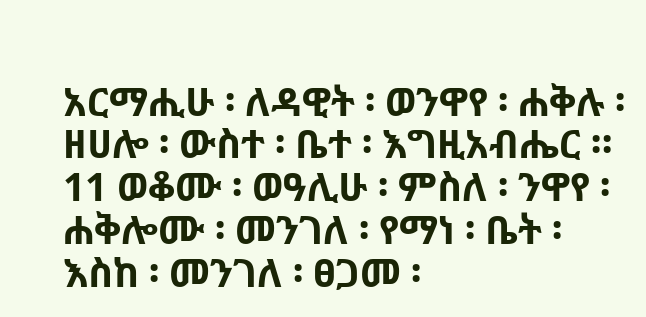አርማሒሁ ፡ ለዳዊት ፡ ወንዋየ ፡ ሐቅሉ ፡ ዘሀሎ ፡ ውስተ ፡ ቤተ ፡ እግዚአብሔር ። 11 ወቆሙ ፡ ወዓሊሁ ፡ ምስለ ፡ ንዋየ ፡ ሐቅሎሙ ፡ መንገለ ፡ የማነ ፡ ቤት ፡ እስከ ፡ መንገለ ፡ ፀጋመ ፡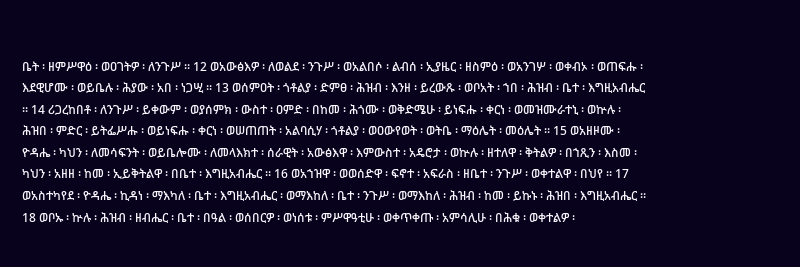ቤት ፡ ዘምሥዋዕ ፡ ወዐገትዎ ፡ ለንጉሥ ። 12 ወአውፅእዎ ፡ ለወልደ ፡ ንጉሥ ፡ ወአልበሶ ፡ ልብሰ ፡ ኢያዜር ፡ ዘስምዕ ፡ ወአንገሦ ፡ ወቀብኦ ፡ ወጠፍሑ ፡ እደዊሆሙ ፡ ወይቤሉ ፡ ሕያው ፡ አበ ፡ ነጋሢ ። 13 ወሰምዐት ፡ ጎቶልያ ፡ ድምፀ ፡ ሕዝብ ፡ እንዘ ፡ ይረውጹ ፡ ወቦአት ፡ ኀበ ፡ ሕዝብ ፡ ቤተ ፡ እግዚአብሔር ። 14 ሪጋረከበቶ ፡ ለንጉሥ ፡ ይቀውም ፡ ወያሰምክ ፡ ውስተ ፡ ዐምድ ፡ በከመ ፡ ሕጎሙ ፡ ወቅድሜሁ ፡ ይነፍሑ ፡ ቀርነ ፡ ወመዝሙራተኒ ፡ ወኵሉ ፡ ሕዝበ ፡ ምድር ፡ ይትፌሥሑ ፡ ወይነፍሑ ፡ ቀርነ ፡ ወሠጠጠት ፡ አልባሲሃ ፡ ጎቶልያ ፡ ወዐውየወት ፡ ወትቤ ፡ ማዕሌት ፡ መዕሌት ። 15 ወአዘዞሙ ፡ ዮዳሔ ፡ ካህን ፡ ለመሳፍንት ፡ ወይቤሎሙ ፡ ለመላእክተ ፡ ሰራዊት ፡ አውፅእዋ ፡ እምውስተ ፡ አዴሮታ ፡ ወኵሉ ፡ ዘተለዋ ፡ ቅትልዎ ፡ በኀጺን ፡ እስመ ፡ ካህን ፡ አዘዘ ፡ ከመ ፡ ኢይቅትልዋ ፡ በቤተ ፡ እግዚአብሔር ። 16 ወአኀዝዋ ፡ ወወሰድዋ ፡ ፍኖተ ፡ አፍራስ ፡ ዘቤተ ፡ ንጉሥ ፡ ወቀተልዋ ፡ በህየ ። 17 ወአስተካየደ ፡ ዮዳሔ ፡ ኪዳነ ፡ ማእካለ ፡ ቤተ ፡ እግዚአብሔር ፡ ወማእከለ ፡ ቤተ ፡ ንጉሥ ፡ ወማእከለ ፡ ሕዝብ ፡ ከመ ፡ ይኩኑ ፡ ሕዝበ ፡ እግዚአብሔር ። 18 ወቦኡ ፡ ኵሉ ፡ ሕዝብ ፡ ዘብሔር ፡ ቤተ ፡ በዓል ፡ ወሰበርዎ ፡ ወነሰቱ ፡ ምሥዋዓቲሁ ፡ ወቀጥቀጡ ፡ አምሳሊሁ ፡ በሕቁ ፡ ወቀተልዎ ፡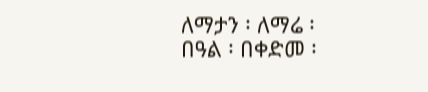ለማታን ፡ ለማሬ ፡ በዓል ፡ በቀድመ ፡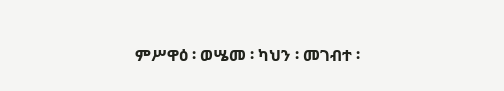ምሥዋዕ ፡ ወሤመ ፡ ካህን ፡ መገብተ ፡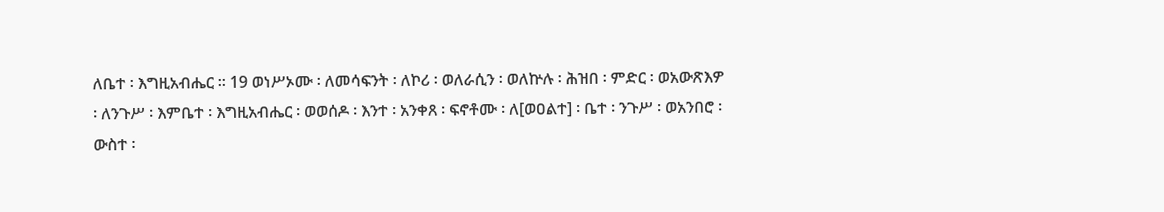ለቤተ ፡ እግዚአብሔር ። 19 ወነሥኦሙ ፡ ለመሳፍንት ፡ ለኮሪ ፡ ወለራሲን ፡ ወለኵሉ ፡ ሕዝበ ፡ ምድር ፡ ወአውጽእዎ ፡ ለንጉሥ ፡ እምቤተ ፡ እግዚአብሔር ፡ ወወሰዶ ፡ እንተ ፡ አንቀጸ ፡ ፍኖቶሙ ፡ ለ[ወዐልተ] ፡ ቤተ ፡ ንጉሥ ፡ ወአንበሮ ፡ ውስተ ፡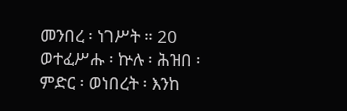መንበረ ፡ ነገሥት ። 20 ወተፈሥሑ ፡ ኵሉ ፡ ሕዝበ ፡ ምድር ፡ ወነበረት ፡ እንከ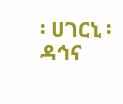፡ ሀገርኒ ፡ ዳኅና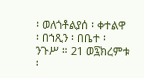፡ ወለጎቶልያሰ ፡ ቀተልዋ ፡ በኀጺን ፡ በቤተ ፡ ንጉሥ ። 21 ወ፯ክረምቱ ፡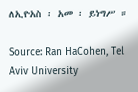ለኢዮአስ ፡ አመ ፡ ይነግሥ ።

Source: Ran HaCohen, Tel Aviv University